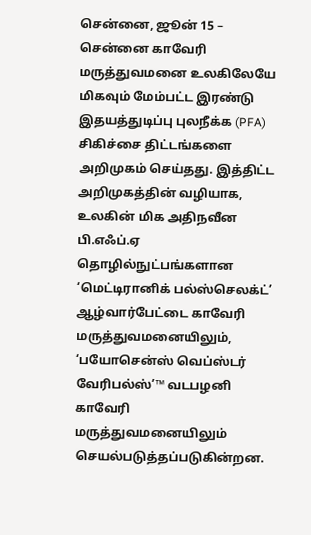சென்னை, ஜூன் 15 –
சென்னை காவேரி மருத்துவமனை உலகிலேயே மிகவும் மேம்பட்ட இரண்டு இதயத்துடிப்பு புலநீக்க (PFA) சிகிச்சை திட்டங்களை அறிமுகம் செய்தது. இத்திட்ட அறிமுகத்தின் வழியாக, உலகின் மிக அதிநவீன பி.எஃப்.ஏ தொழில்நுட்பங்களான ‘மெட்டிரானிக் பல்ஸ்செலக்ட்’ ஆழ்வார்பேட்டை காவேரி மருத்துவமனையிலும், ‘பயோசென்ஸ் வெப்ஸ்டர் வேரிபல்ஸ்’™ வடபழனி காவேரி மருத்துவமனையிலும் செயல்படுத்தப்படுகின்றன.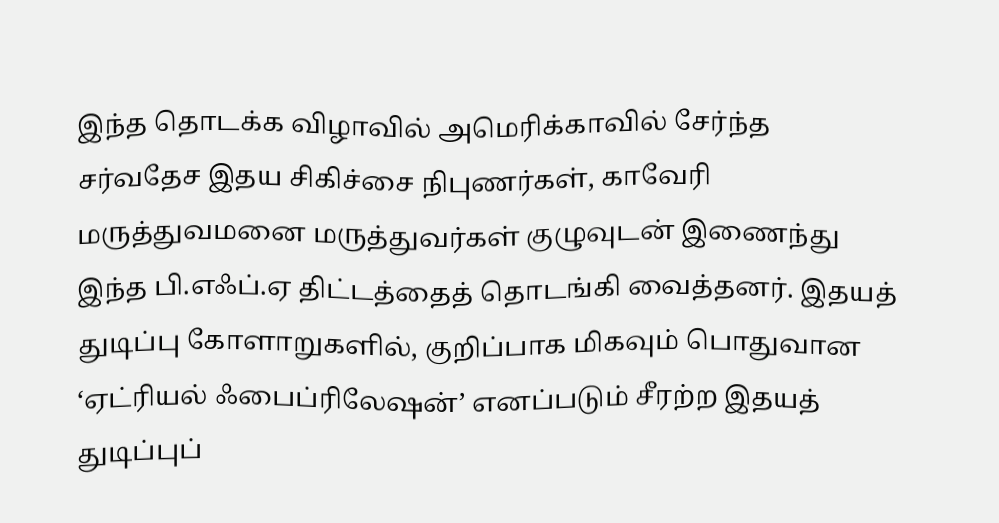இந்த தொடக்க விழாவில் அமெரிக்காவில் சேர்ந்த சர்வதேச இதய சிகிச்சை நிபுணர்கள், காவேரி மருத்துவமனை மருத்துவர்கள் குழுவுடன் இணைந்து இந்த பி.எஃப்.ஏ திட்டத்தைத் தொடங்கி வைத்தனர். இதயத் துடிப்பு கோளாறுகளில், குறிப்பாக மிகவும் பொதுவான ‘ஏட்ரியல் ஃபைப்ரிலேஷன்’ எனப்படும் சீரற்ற இதயத் துடிப்புப்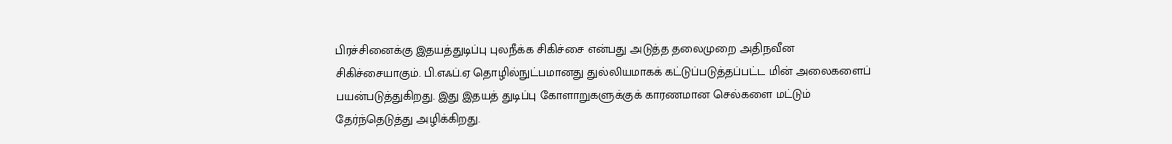பிரச்சினைக்கு இதயத்துடிப்பு புலநீக்க சிகிச்சை என்பது அடுத்த தலைமுறை அதிநவீன சிகிச்சையாகும். பி.எஃப்.ஏ தொழில்நுட்பமானது துல்லியமாகக் கட்டுப்படுத்தப்பட்ட மின் அலைகளைப் பயன்படுத்துகிறது. இது இதயத் துடிப்பு கோளாறுகளுக்குக் காரணமான செல்களை மட்டும் தேர்ந்தெடுத்து அழிக்கிறது.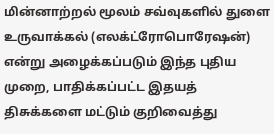மின்னாற்றல் மூலம் சவ்வுகளில் துளை உருவாக்கல் (எலக்ட்ரோபொரேஷன்) என்று அழைக்கப்படும் இந்த புதிய முறை, பாதிக்கப்பட்ட இதயத் திசுக்களை மட்டும் குறிவைத்து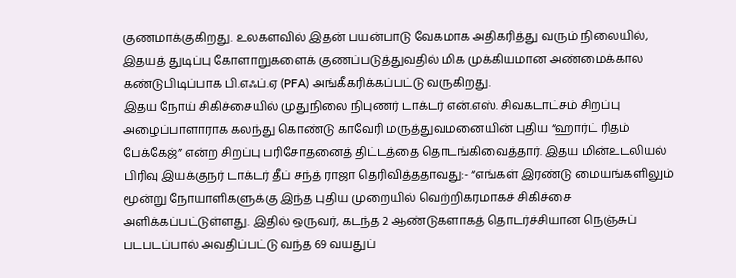குணமாக்குகிறது. உலகளவில் இதன் பயன்பாடு வேகமாக அதிகரித்து வரும் நிலையில், இதயத் துடிப்பு கோளாறுகளைக் குணப்படுத்துவதில் மிக முக்கியமான அண்மைக்கால கண்டுபிடிப்பாக பி.எஃப்.ஏ (PFA) அங்கீகரிக்கப்பட்டு வருகிறது.
இதய நோய் சிகிச்சையில் முதுநிலை நிபுணர் டாக்டர் என்.எஸ். சிவகடாட்சம் சிறப்பு அழைப்பாளாராக கலந்து கொண்டு காவேரி மருத்துவமனையின் புதிய “ஹார்ட் ரிதம் பேக்கேஜ்” என்ற சிறப்பு பரிசோதனைத் திட்டத்தை தொடங்கிவைத்தார். இதய மின்உடலியல் பிரிவு இயக்குநர் டாக்டர் தீப் சந்த் ராஜா தெரிவித்ததாவது:- “எங்கள் இரண்டு மையங்களிலும் மூன்று நோயாளிகளுக்கு இந்த புதிய முறையில் வெற்றிகரமாகச் சிகிச்சை அளிக்கப்பட்டுள்ளது. இதில் ஒருவர், கடந்த 2 ஆண்டுகளாகத் தொடர்ச்சியான நெஞ்சுப் படபடப்பால் அவதிப்பட்டு வந்த 69 வயதுப்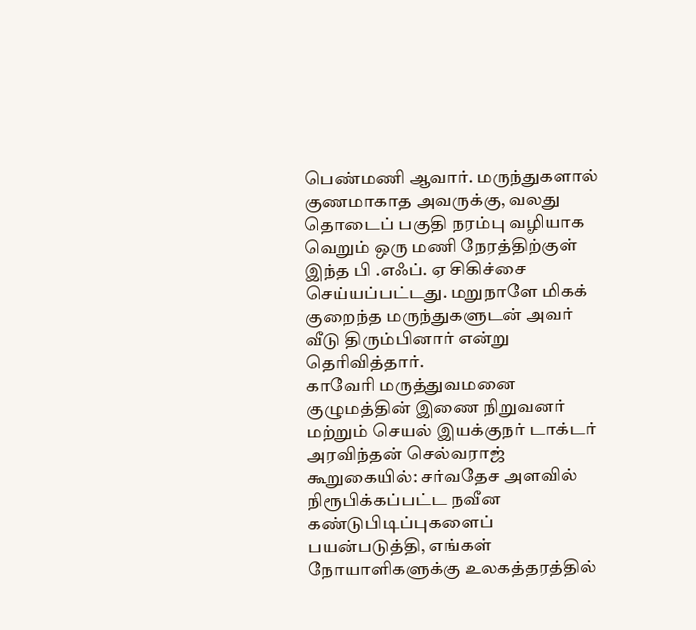பெண்மணி ஆவார். மருந்துகளால் குணமாகாத அவருக்கு, வலது தொடைப் பகுதி நரம்பு வழியாக வெறும் ஒரு மணி நேரத்திற்குள் இந்த பி .எஃப். ஏ சிகிச்சை செய்யப்பட்டது. மறுநாளே மிகக் குறைந்த மருந்துகளுடன் அவர் வீடு திரும்பினார் என்று தெரிவித்தார்.
காவேரி மருத்துவமனை குழுமத்தின் இணை நிறுவனர் மற்றும் செயல் இயக்குநர் டாக்டர் அரவிந்தன் செல்வராஜ் கூறுகையில்: சர்வதேச அளவில் நிரூபிக்கப்பட்ட நவீன கண்டுபிடிப்புகளைப் பயன்படுத்தி, எங்கள் நோயாளிகளுக்கு உலகத்தரத்தில்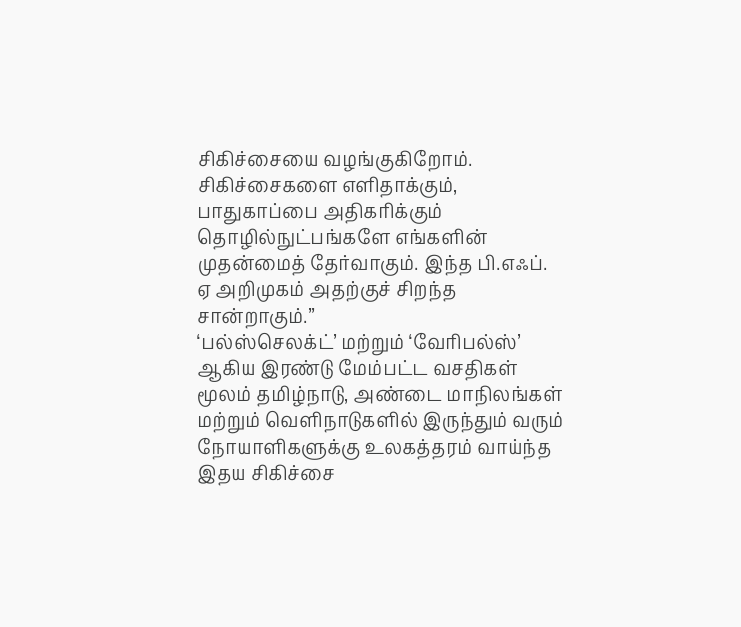சிகிச்சையை வழங்குகிறோம். சிகிச்சைகளை எளிதாக்கும், பாதுகாப்பை அதிகரிக்கும் தொழில்நுட்பங்களே எங்களின் முதன்மைத் தேர்வாகும். இந்த பி.எஃப். ஏ அறிமுகம் அதற்குச் சிறந்த சான்றாகும்.”
‘பல்ஸ்செலக்ட்’ மற்றும் ‘வேரிபல்ஸ்’ ஆகிய இரண்டு மேம்பட்ட வசதிகள் மூலம் தமிழ்நாடு, அண்டை மாநிலங்கள் மற்றும் வெளிநாடுகளில் இருந்தும் வரும் நோயாளிகளுக்கு உலகத்தரம் வாய்ந்த இதய சிகிச்சை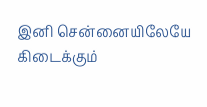இனி சென்னையிலேயே கிடைக்கும்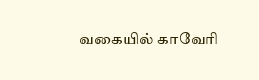வகையில் காவேரி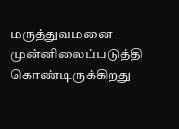மருத்துவமனை முன்னிலைப்படுத்தி கொண்டிருக்கிறது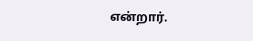என்றார்.